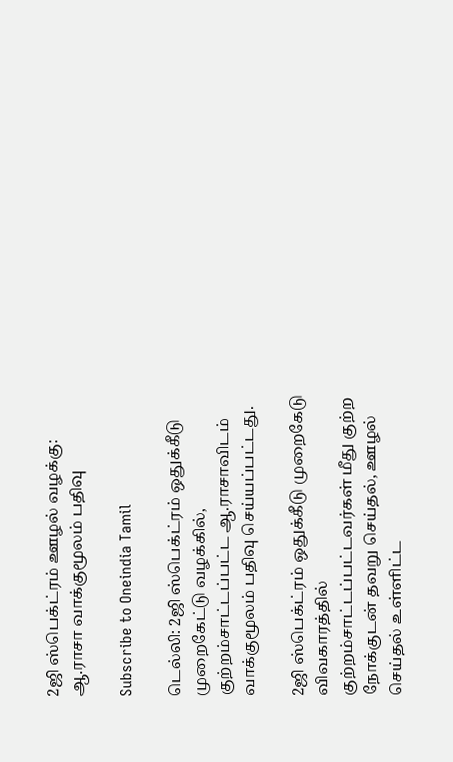2ஜி ஸ்பெக்ட்ரம் ஊழல் வழக்கு: ஆ.ராசா வாக்குமூலம் பதிவு

Subscribe to Oneindia Tamil

டெல்லி: 2ஜி ஸ்பெக்ட்ரம் ஒதுக்கீடு முறைகேட்டு வழக்கில், குற்றம்சாட்டப்பட்ட ஆ.ராசாவிடம் வாக்குமூலம் பதிவு செய்யப்பட்டது.

2ஜி ஸ்பெக்ட்ரம் ஒதுக்கீடு முறைகேடு விவகாரத்தில் குற்றம்சாட்டப்பட்டவர்கள் மீது குற்ற நோக்குடன் தவறு செய்தல், ஊழல் செய்தல் உள்ளிட்ட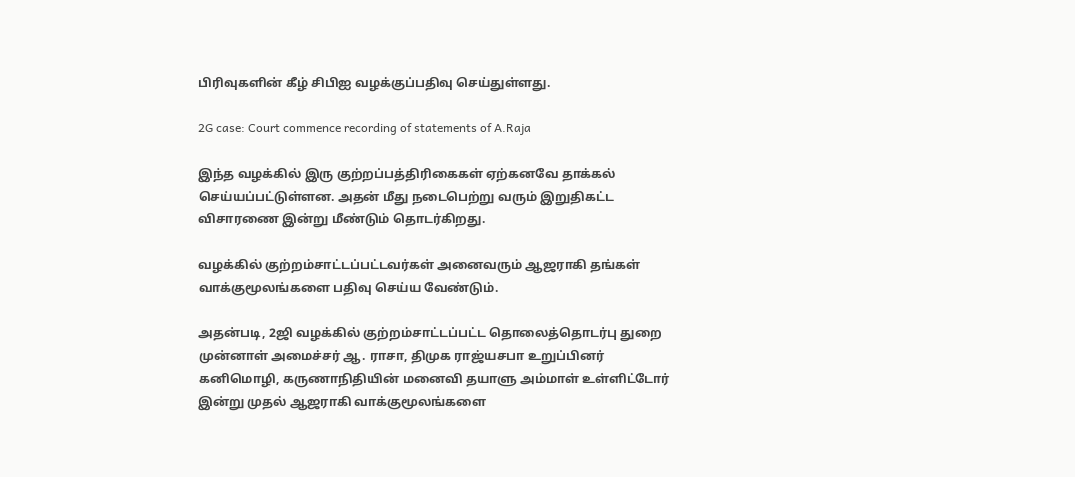பிரிவுகளின் கீழ் சிபிஐ வழக்குப்பதிவு செய்துள்ளது.

2G case: Court commence recording of statements of A.Raja

இந்த வழக்கில் இரு குற்றப்பத்திரிகைகள் ஏற்கனவே தாக்கல் செய்யப்பட்டுள்ளன. அதன் மீது நடைபெற்று வரும் இறுதிகட்ட விசாரணை இன்று மீண்டும் தொடர்கிறது.

வழக்கில் குற்றம்சாட்டப்பட்டவர்கள் அனைவரும் ஆஜராகி தங்கள் வாக்குமூலங்களை பதிவு செய்ய வேண்டும்.

அதன்படி, 2ஜி வழக்கில் குற்றம்சாட்டப்பட்ட தொலைத்தொடர்பு துறை முன்னாள் அமைச்சர் ஆ. ராசா, திமுக ராஜ்யசபா உறுப்பினர் கனிமொழி, கருணாநிதியின் மனைவி தயாளு அம்மாள் உள்ளிட்டோர் இன்று முதல் ஆஜராகி வாக்குமூலங்களை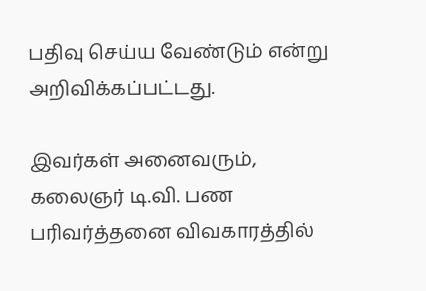பதிவு செய்ய வேண்டும் என்று அறிவிக்கப்பட்டது.

இவர்கள் அனைவரும், கலைஞர் டி.வி. பண பரிவர்த்தனை விவகாரத்தில்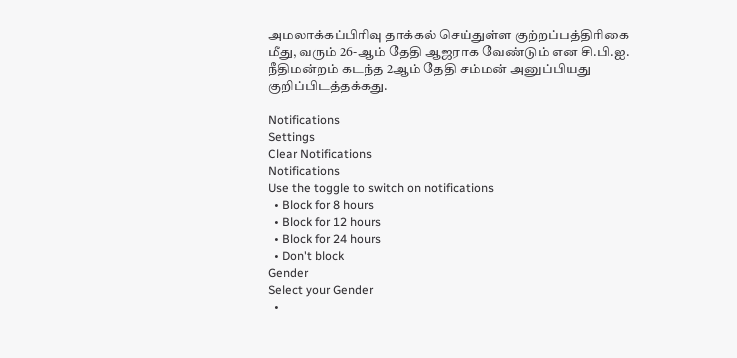அமலாக்கப்பிரிவு தாக்கல் செய்துள்ள குற்றப்பத்திரிகை மீது, வரும் 26-ஆம் தேதி ஆஜராக வேண்டும் என சி.பி.ஐ. நீதிமன்றம் கடந்த 2ஆம் தேதி சம்மன் அனுப்பியது குறிப்பிடத்தக்கது.

Notifications
Settings
Clear Notifications
Notifications
Use the toggle to switch on notifications
  • Block for 8 hours
  • Block for 12 hours
  • Block for 24 hours
  • Don't block
Gender
Select your Gender
  •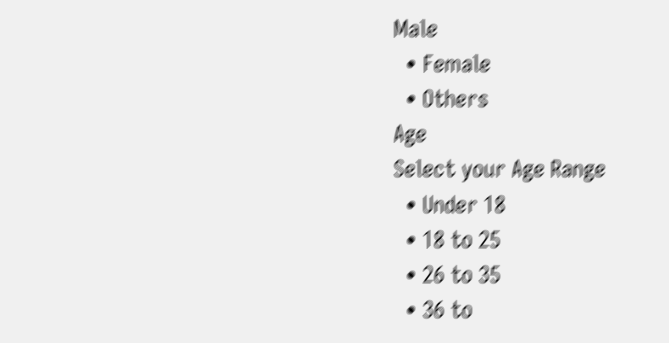Male
  • Female
  • Others
Age
Select your Age Range
  • Under 18
  • 18 to 25
  • 26 to 35
  • 36 to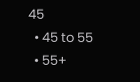45
  • 45 to 55
  • 55+